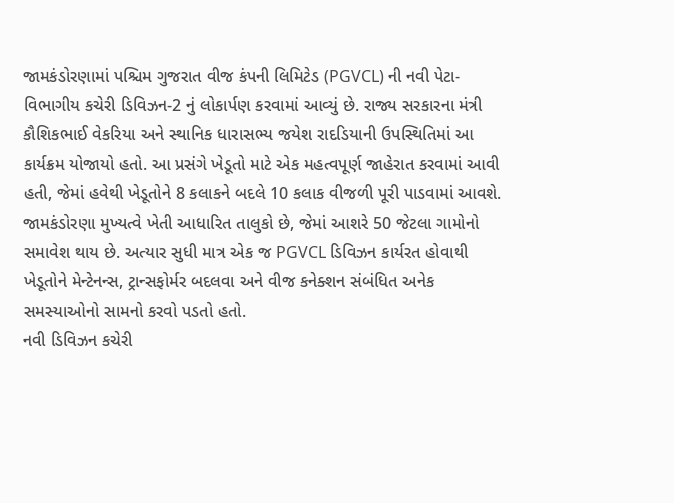જામકંડોરણામાં પશ્ચિમ ગુજરાત વીજ કંપની લિમિટેડ (PGVCL) ની નવી પેટા-વિભાગીય કચેરી ડિવિઝન-2 નું લોકાર્પણ કરવામાં આવ્યું છે. રાજ્ય સરકારના મંત્રી કૌશિકભાઈ વેકરિયા અને સ્થાનિક ધારાસભ્ય જયેશ રાદડિયાની ઉપસ્થિતિમાં આ કાર્યક્રમ યોજાયો હતો. આ પ્રસંગે ખેડૂતો માટે એક મહત્વપૂર્ણ જાહેરાત કરવામાં આવી હતી, જેમાં હવેથી ખેડૂતોને 8 કલાકને બદલે 10 કલાક વીજળી પૂરી પાડવામાં આવશે.
જામકંડોરણા મુખ્યત્વે ખેતી આધારિત તાલુકો છે, જેમાં આશરે 50 જેટલા ગામોનો સમાવેશ થાય છે. અત્યાર સુધી માત્ર એક જ PGVCL ડિવિઝન કાર્યરત હોવાથી ખેડૂતોને મેન્ટેનન્સ, ટ્રાન્સફોર્મર બદલવા અને વીજ કનેક્શન સંબંધિત અનેક સમસ્યાઓનો સામનો કરવો પડતો હતો.
નવી ડિવિઝન કચેરી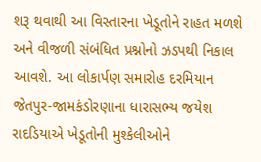શરૂ થવાથી આ વિસ્તારના ખેડૂતોને રાહત મળશે અને વીજળી સંબંધિત પ્રશ્નોનો ઝડપથી નિકાલ આવશે. આ લોકાર્પણ સમારોહ દરમિયાન જેતપુર-જામકંડોરણાના ધારાસભ્ય જયેશ રાદડિયાએ ખેડૂતોની મુશ્કેલીઓને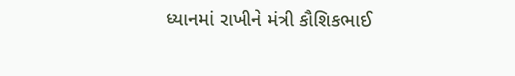ધ્યાનમાં રાખીને મંત્રી કૌશિકભાઈ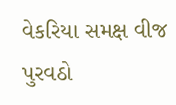વેકરિયા સમક્ષ વીજ પુરવઠો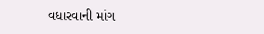વધારવાની માંગ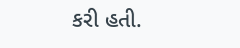કરી હતી.